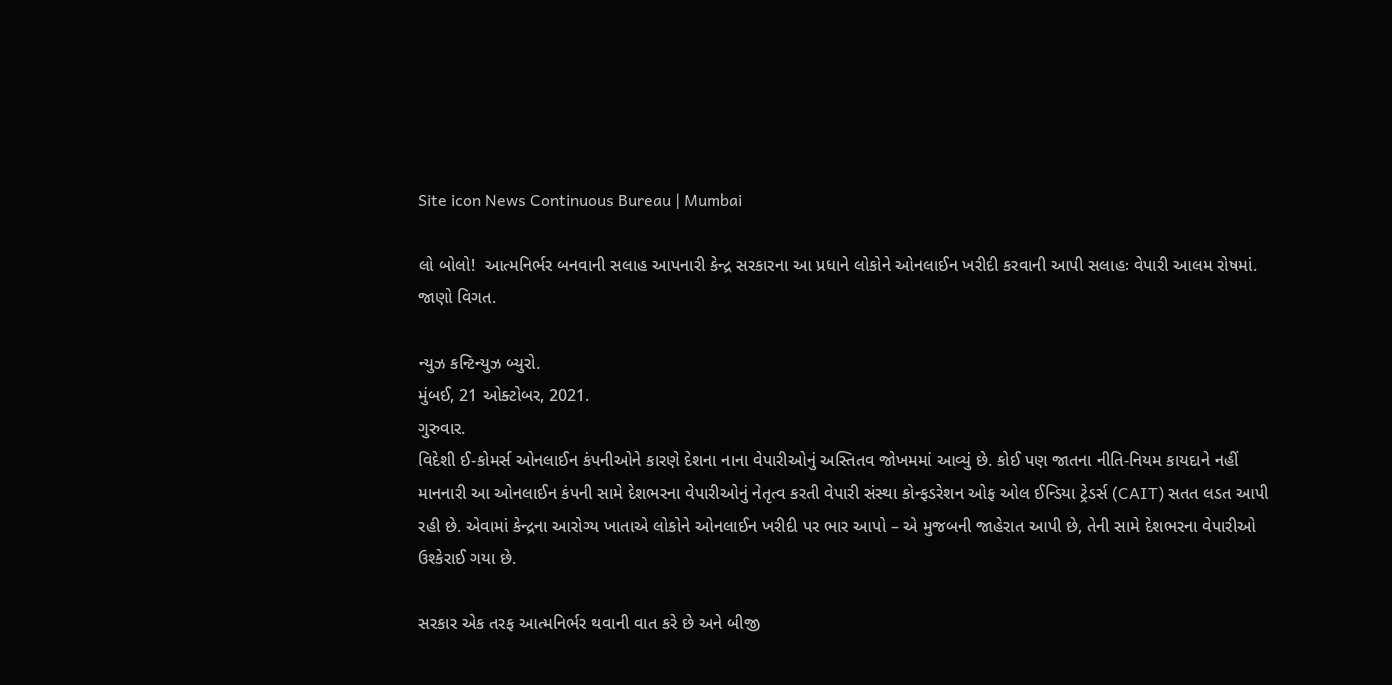Site icon News Continuous Bureau | Mumbai

લો બોલો!  આત્મનિર્ભર બનવાની સલાહ આપનારી કેન્દ્ર સરકારના આ પ્રધાને લોકોને ઓનલાઈન ખરીદી કરવાની આપી સલાહઃ વેપારી આલમ રોષમાં. જાણો વિગત.

ન્યુઝ કન્ટિન્યુઝ બ્યુરો.
મુંબઈ, 21 ઓક્ટોબર, 2021.
ગુરુવાર.
વિદેશી ઈ-કોમર્સ ઓનલાઈન કંપનીઓને કારણે દેશના નાના વેપારીઓનું અસ્તિતવ જોખમમાં આવ્યું છે. કોઈ પણ જાતના નીતિ-નિયમ કાયદાને નહીં માનનારી આ ઓનલાઈન કંપની સામે દેશભરના વેપારીઓનું નેતૃત્વ કરતી વેપારી સંસ્થા કોન્ફડરેશન ઓફ ઓલ ઈન્ડિયા ટ્રેડર્સ (CAIT) સતત લડત આપી રહી છે. એવામાં કેન્દ્રના આરોગ્ય ખાતાએ લોકોને ઓનલાઈન ખરીદી પર ભાર આપો – એ મુજબની જાહેરાત આપી છે, તેની સામે દેશભરના વેપારીઓ ઉશ્કેરાઈ ગયા છે.

સરકાર એક તરફ આત્મનિર્ભર થવાની વાત કરે છે અને બીજી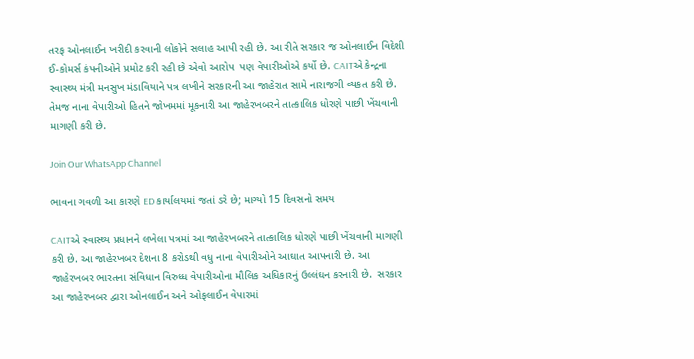તરફ ઓનલાઈન ખરીદી કરવાની લોકોને સલાહ આપી રહી છે. આ રીતે સરકાર જ ઓનલાઈન વિદેશી ઈ-કોમર્સ કંપનીઓને પ્રમોટ કરી રહી છે એવો આરોપ  પણ વેપારીઓએ કર્યો છે. CAITએ કેન્દ્રના સ્વાસ્થ્ય મંત્રી મનસુખ મંડાવિયાને પત્ર લખીને સરકારની આ જાહેરાત સામે નારાજગી વ્યકત કરી છે. તેમજ નાના વેપારીઓ હિતને જોખમમાં મૂકનારી આ જાહેરખબરને તાત્કાલિક ધોરણે પાછી ખેંચવાની માગણી કરી છે.

Join Our WhatsApp Channel

ભાવના ગવળી આ કારણે ED કાર્યાલયમાં જતાં ડરે છે; માગ્યો 15 દિવસનો સમય

CAITએ સ્વાસ્થ્ય પ્રધાનને લખેલા પત્રમાં આ જાહેરખબરને તાત્કાલિક ધોરણે પાછી ખેંચવાની માગણી કરી છે. આ જાહેરખબર દેશના 8 કરોડથી વધુ નાના વેપારીઓને આઘાત આપનારી છે. આ જાહેરખબર ભારતના સંવિધાન વિરુધ્ધ વેપારીઓના મૌલિક અધિકારનું ઉલ્લંઘન કરનારી છે.  સરકાર આ જાહેરખબર દ્વારા ઓનલાઈન અને ઓફલાઈન વેપારમાં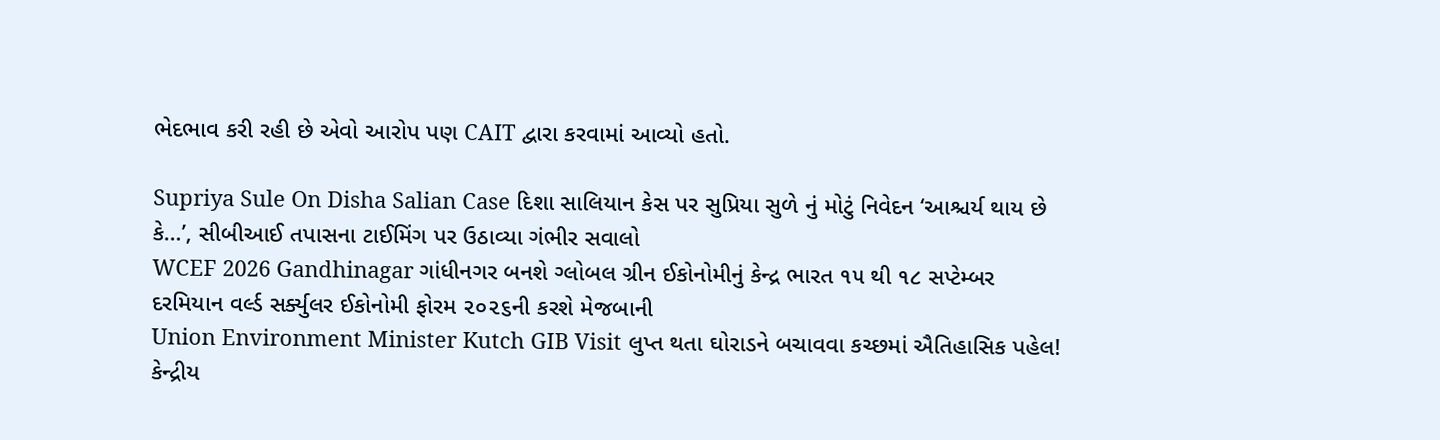ભેદભાવ કરી રહી છે એવો આરોપ પણ CAIT દ્વારા કરવામાં આવ્યો હતો.

Supriya Sule On Disha Salian Case દિશા સાલિયાન કેસ પર સુપ્રિયા સુળે નું મોટું નિવેદન ‘આશ્ચર્ય થાય છે કે…’, સીબીઆઈ તપાસના ટાઈમિંગ પર ઉઠાવ્યા ગંભીર સવાલો
WCEF 2026 Gandhinagar ગાંધીનગર બનશે ગ્લોબલ ગ્રીન ઈકોનોમીનું કેન્દ્ર ભારત ૧૫ થી ૧૮ સપ્ટેમ્બર દરમિયાન વર્લ્ડ સર્ક્યુલર ઈકોનોમી ફોરમ ૨૦૨૬ની કરશે મેજબાની
Union Environment Minister Kutch GIB Visit લુપ્ત થતા ઘોરાડને બચાવવા કચ્છમાં ઐતિહાસિક પહેલ! કેન્દ્રીય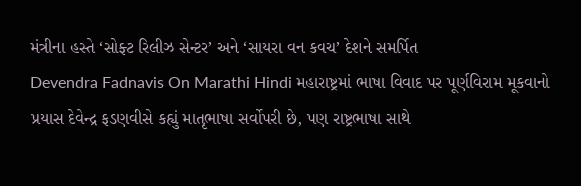મંત્રીના હસ્તે ‘સોફ્ટ રિલીઝ સેન્ટર’ અને ‘સાયરા વન કવચ’ દેશને સમર્પિત
Devendra Fadnavis On Marathi Hindi મહારાષ્ટ્રમાં ભાષા વિવાદ પર પૂર્ણવિરામ મૂકવાનો પ્રયાસ દેવેન્દ્ર ફડણવીસે કહ્યું માતૃભાષા સર્વોપરી છે, પણ રાષ્ટ્રભાષા સાથે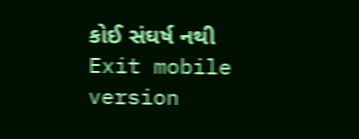કોઈ સંઘર્ષ નથી
Exit mobile version